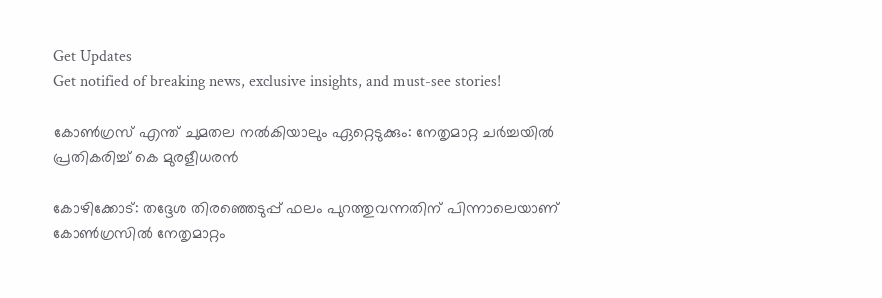Get Updates
Get notified of breaking news, exclusive insights, and must-see stories!

കോൺഗ്രസ് എന്ത് ചുമതല നൽകിയാലും ഏറ്റെടുക്കും: നേതൃമാറ്റ ചർച്ചയിൽ പ്രതികരിച്ച് കെ മുരളീധരൻ

കോഴിക്കോട്: തദ്ദേശ തിരഞ്ഞെടുപ്പ് ഫലം പുറത്തുവന്നതിന് പിന്നാലെയാണ് കോൺഗ്രസിൽ നേതൃമാറ്റം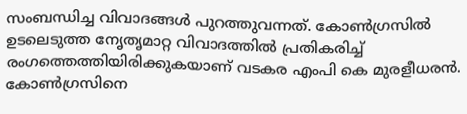സംബന്ധിച്ച വിവാദങ്ങൾ പുറത്തുവന്നത്. കോൺഗ്രസിൽ ഉടലെടുത്ത നേൃതൃമാറ്റ വിവാദത്തിൽ പ്രതികരിച്ച് രംഗത്തെത്തിയിരിക്കുകയാണ് വടകര എംപി കെ മുരളീധരൻ. കോൺഗ്രസിനെ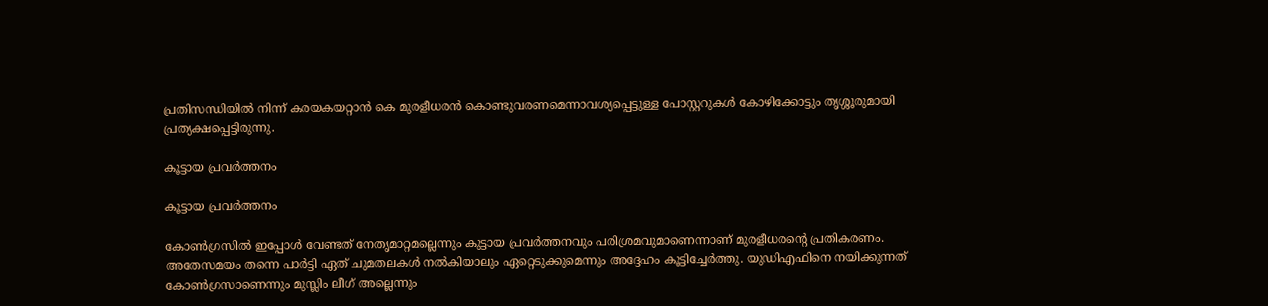പ്രതിസന്ധിയിൽ നിന്ന് കരയകയറ്റാൻ കെ മുരളീധരൻ കൊണ്ടുവരണമെന്നാവശ്യപ്പെട്ടുള്ള പോസ്റ്ററുകൾ കോഴിക്കോട്ടും തൃശ്ശൂരുമായി പ്രത്യക്ഷപ്പെട്ടിരുന്നു.

കൂട്ടായ പ്രവർത്തനം

കൂട്ടായ പ്രവർത്തനം

കോൺഗ്രസിൽ ഇപ്പോൾ വേണ്ടത് നേതൃമാറ്റമല്ലെന്നും കുട്ടായ പ്രവർത്തനവും പരിശ്രമവുമാണെന്നാണ് മുരളീധരന്റെ പ്രതികരണം. അതേസമയം തന്നെ പാർട്ടി ഏത് ചുമതലകൾ നൽകിയാലും ഏറ്റെടുക്കുമെന്നും അദ്ദേഹം കൂട്ടിച്ചേർത്തു. യുഡിഎഫിനെ നയിക്കുന്നത് കോൺഗ്രസാണെന്നും മുസ്ലിം ലീഗ് അല്ലെന്നും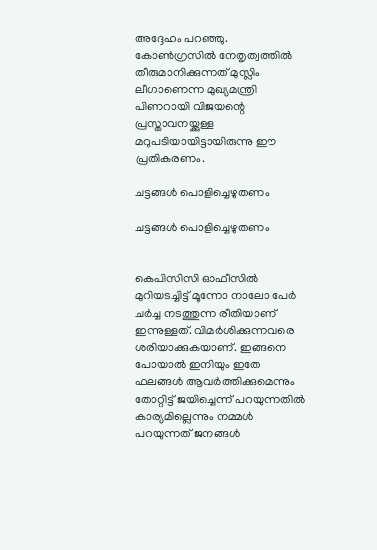അദ്ദേഹം പറഞ്ഞു. കോൺഗ്രസിൽ നേതൃത്വത്തിൽ തീരുമാനിക്കുന്നത് മുസ്ലിം ലീഗാണെന്ന മുഖ്യമന്ത്രി പിണറായി വിജയന്റെ പ്രസ്താവനയ്ക്കുള്ള മറുപടിയായിട്ടായിരുന്നു ഈ പ്രതികരണം.

ചട്ടങ്ങൾ പൊളിച്ചെഴുതണം

ചട്ടങ്ങൾ പൊളിച്ചെഴുതണം


കെപിസിസി ഓഫീസിൽ മുറിയടച്ചിട്ട് മൂന്നോ നാലോ പേർ ചർച്ച നടത്തുന്ന രീതിയാണ് ഇന്നുള്ളത്. വിമർശിക്കുന്നവരെ ശരിയാക്കുകയാണ്. ഇങ്ങനെ പോയാൽ ഇനിയും ഇതേ ഫലങ്ങൾ ആവർത്തിക്കുമെന്നും തോറ്റിട്ട് ജയിച്ചെന്ന് പറയുന്നതിൽ കാര്യമില്ലെന്നും നമ്മൾ പറയുന്നത് ജനങ്ങൾ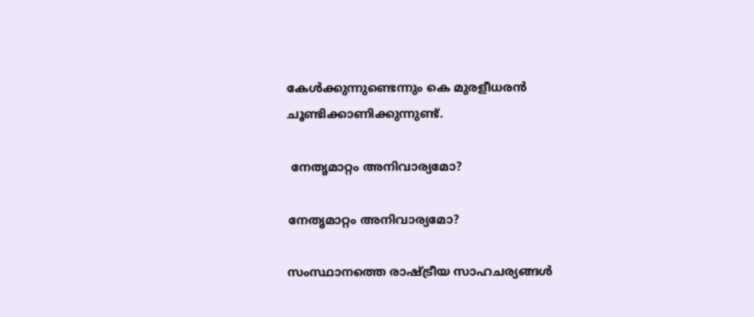കേൾക്കുന്നുണ്ടെന്നും കെ മുരളീധരൻ ചൂണ്ടിക്കാണിക്കുന്നുണ്ട്.

 നേതൃമാറ്റം അനിവാര്യമോ?

നേതൃമാറ്റം അനിവാര്യമോ?

സംസ്ഥാനത്തെ രാഷ്ട്രീയ സാഹചര്യങ്ങൾ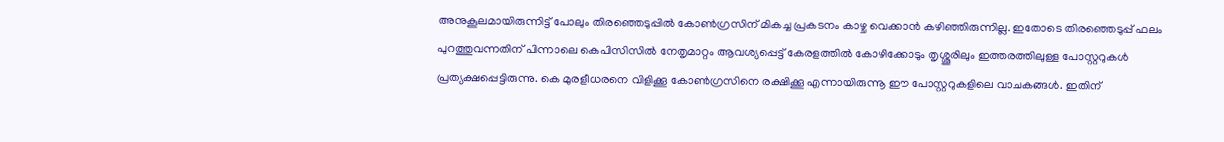അനുകൂലമായിരുന്നിട്ട് പോലും തിരഞ്ഞെടുപ്പിൽ കോൺഗ്രസിന് മികച്ച പ്രകടനം കാഴ്ച വെക്കാൻ കഴിഞ്ഞിരുന്നില്ല. ഇതോടെ തിരഞ്ഞെടുപ്പ് ഫലം പുറത്തുവന്നതിന് പിന്നാലെ കെപിസിസിൽ നേതൃമാറ്റം ആവശ്യപ്പെട്ട് കേരളത്തിൽ കോഴിക്കോടും തൃശ്ശൂരിലും ഇത്തരത്തിലുള്ള പോസ്റ്ററുകൾ പ്രത്യക്ഷപ്പെട്ടിരുന്നു. കെ മുരളീധരനെ വിളിക്കൂ കോൺഗ്രസിനെ രക്ഷിക്കൂ എന്നായിരുന്നൂ ഈ പോസ്റ്ററുകളിലെ വാചകങ്ങൾ. ഇതിന്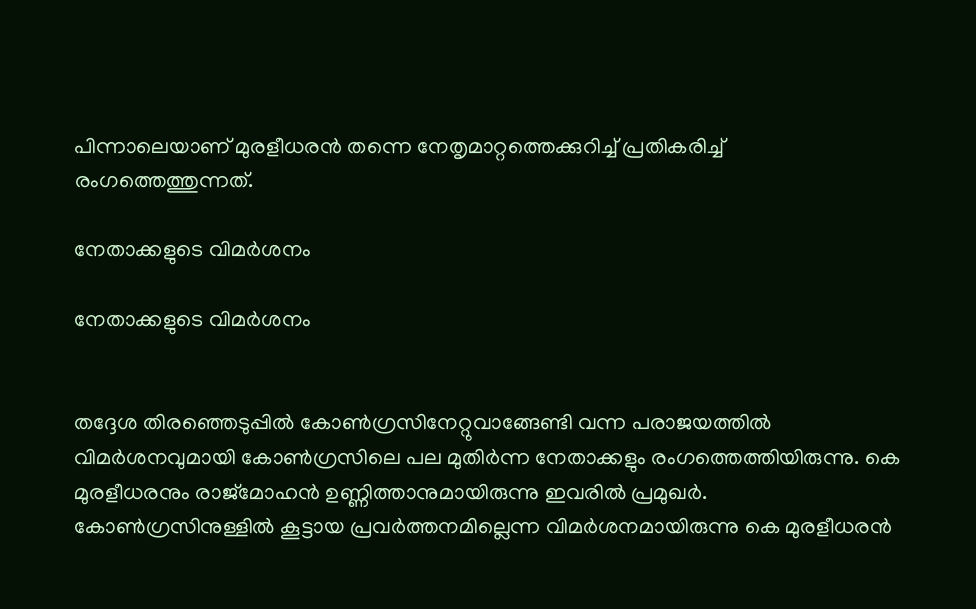പിന്നാലെയാണ് മുരളീധരൻ തന്നെ നേതൃമാറ്റത്തെക്കുറിച്ച് പ്രതികരിച്ച് രംഗത്തെത്തുന്നത്.

നേതാക്കളുടെ വിമർശനം

നേതാക്കളുടെ വിമർശനം


തദ്ദേശ തിരഞ്ഞെടുപ്പിൽ കോൺഗ്രസിനേറ്റുവാങ്ങേണ്ടി വന്ന പരാജയത്തിൽ വിമർശനവുമായി കോൺഗ്രസിലെ പല മുതിർന്ന നേതാക്കളും രംഗത്തെത്തിയിരുന്നു. കെ മുരളീധരനും രാജ്മോഹൻ ഉണ്ണിത്താനുമായിരുന്നു ഇവരിൽ പ്രമുഖർ. കോൺഗ്രസിനുള്ളിൽ കൂട്ടായ പ്രവർത്തനമില്ലെന്ന വിമർശനമായിരുന്നു കെ മുരളീധരൻ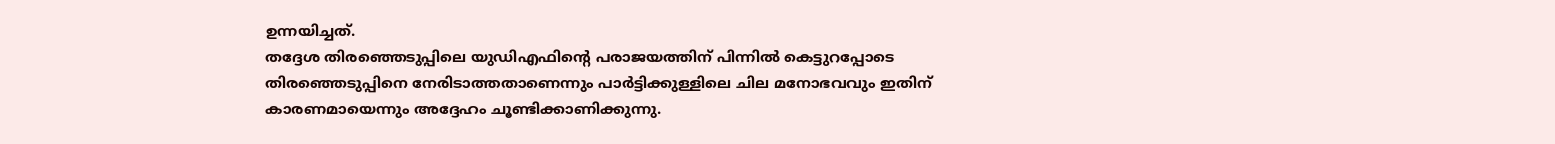ഉന്നയിച്ചത്.
തദ്ദേശ തിരഞ്ഞെടുപ്പിലെ യുഡിഎഫിന്റെ പരാജയത്തിന് പിന്നിൽ കെട്ടുറപ്പോടെ തിരഞ്ഞെടുപ്പിനെ നേരിടാത്തതാണെന്നും പാർട്ടിക്കുള്ളിലെ ചില മനോഭവവും ഇതിന് കാരണമായെന്നും അദ്ദേഹം ചൂണ്ടിക്കാണിക്കുന്നു.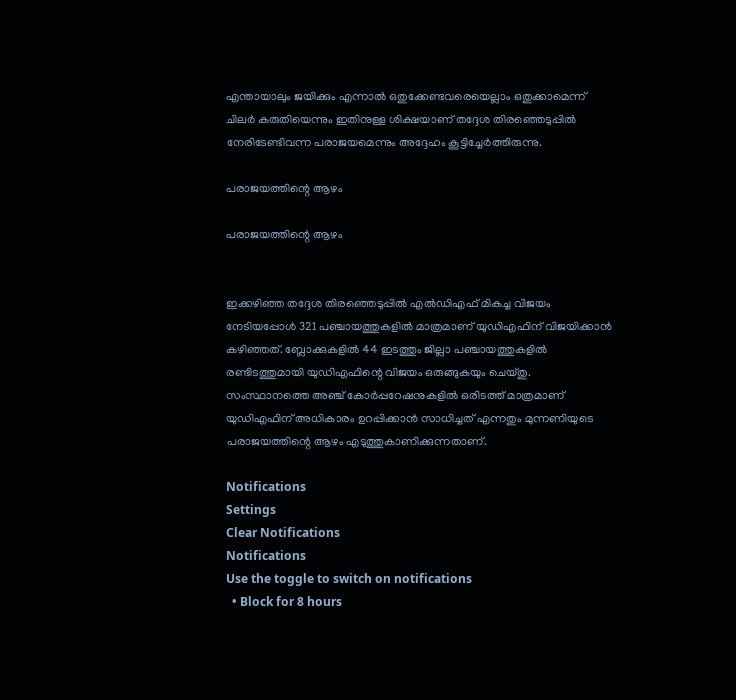എന്തായാലും ജയിക്കും എന്നാൽ ഒതുക്കേണ്ടവരെയെല്ലാം ഒതുക്കാമെന്ന് ചിലർ കരുതിയെന്നും ഇതിനുള്ള ശിക്ഷയാണ് തദ്ദേശ തിരഞ്ഞെടുപ്പിൽ നേരിടേണ്ടിവന്ന പരാജയമെന്നും അദ്ദേഹം കൂട്ടിച്ചേർത്തിരുന്നു.

പരാജയത്തിന്റെ ആഴം

പരാജയത്തിന്റെ ആഴം


ഇക്കഴിഞ്ഞ തദ്ദേശ തിരഞ്ഞെടുപ്പിൽ എൽഡിഎഫ് മികച്ച വിജയം നേടിയപ്പോൾ 321 പഞ്ചായത്തുകളിൽ മാത്രമാണ് യുഡിഎഫിന് വിജയിക്കാൻ കഴിഞ്ഞത്. ബ്ലോക്കുകളിൽ 44 ഇടത്തും ജില്ലാ പഞ്ചായത്തുകളിൽ രണ്ടിടത്തുമായി യുഡിഎഫിന്റെ വിജയം ഒരുങ്ങുകയും ചെയ്തു. സംസ്ഥാനത്തെ അഞ്ച് കോർപ്പറേഷനുകളിൽ ഒരിടത്ത് മാത്രമാണ് യുഡിഎഫിന് അധികാരം ഉറപ്പിക്കാൻ സാധിച്ചത് എന്നതും മുന്നണിയുടെ പരാജയത്തിന്റെ ആഴം എടുത്തുകാണിക്കുന്നതാണ്.

Notifications
Settings
Clear Notifications
Notifications
Use the toggle to switch on notifications
  • Block for 8 hours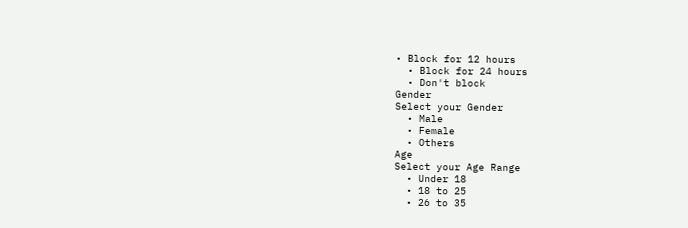• Block for 12 hours
  • Block for 24 hours
  • Don't block
Gender
Select your Gender
  • Male
  • Female
  • Others
Age
Select your Age Range
  • Under 18
  • 18 to 25
  • 26 to 35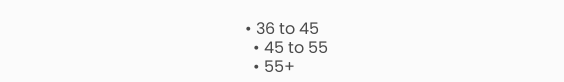• 36 to 45
  • 45 to 55
  • 55+